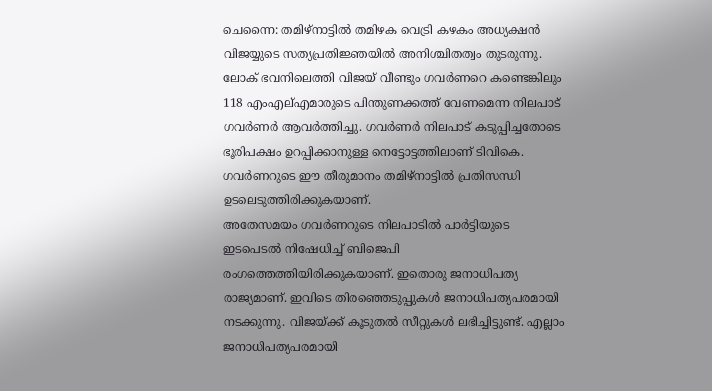ചെന്നൈ: തമിഴ്നാട്ടിൽ തമിഴക വെട്രി കഴകം അധ്യക്ഷൻ വിജയ്യുടെ സത്യപ്രതിജ്ഞയിൽ അനിശ്ചിതത്വം തുടരുന്നു. ലോക് ഭവനിലെത്തി വിജയ് വീണ്ടും ഗവർണറെ കണ്ടെങ്കിലും 118 എംഎല്എമാരുടെ പിന്തുണക്കത്ത് വേണമെന്ന നിലപാട് ഗവർണർ ആവർത്തിച്ചു. ഗവർണർ നിലപാട് കടുപ്പിച്ചതോടെ ഭൂരിപക്ഷം ഉറപ്പിക്കാനുള്ള നെട്ടോട്ടത്തിലാണ് ടിവികെ. ഗവർണറുടെ ഈ തീരുമാനം തമിഴ്നാട്ടിൽ പ്രതിസന്ധി ഉടലെടുത്തിരിക്കുകയാണ്.
അതേസമയം ഗവർണറുടെ നിലപാടിൽ പാർട്ടിയുടെ ഇടപെടൽ നിഷേധിച്ച് ബിജെപി രംഗത്തെത്തിയിരിക്കുകയാണ്. ഇതൊരു ജനാധിപത്യ രാജ്യമാണ്. ഇവിടെ തിരഞ്ഞെടുപ്പുകൾ ജനാധിപത്യപരമായി നടക്കുന്നു. വിജയ്ക്ക് കൂടുതൽ സീറ്റുകൾ ലഭിച്ചിട്ടുണ്ട്. എല്ലാം ജനാധിപത്യപരമായി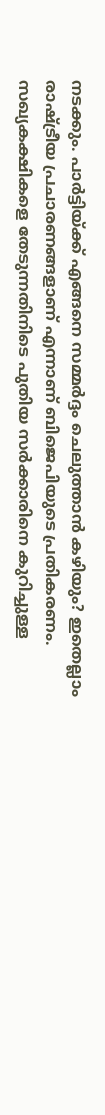നടക്കും. പാർട്ടിയ്ക്ക് എങ്ങനെ സമ്മർദ്ദം ചെലുത്താൻ കഴിയും? ഇതെല്ലാം രാഷ്ട്രീയ പ്രചാരണങ്ങളാണ് എന്നാണ് ബിജെപിയുടെ പ്രതികരണം. സഖ്യകക്ഷികളെ തേടുന്നതിനിടെ പുതിയ സർക്കാരിനെ കുറിച്ചുള്ള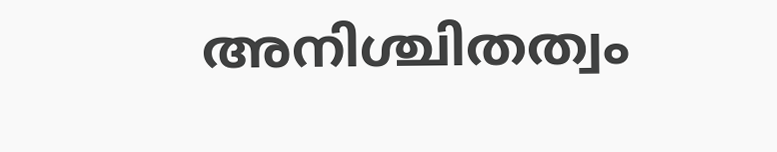അനിശ്ചിതത്വം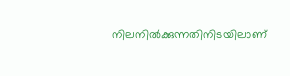നിലനിൽക്കുന്നതിനിടയിലാണ്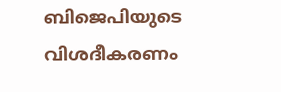ബിജെപിയുടെ വിശദീകരണം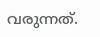വരുന്നത്.